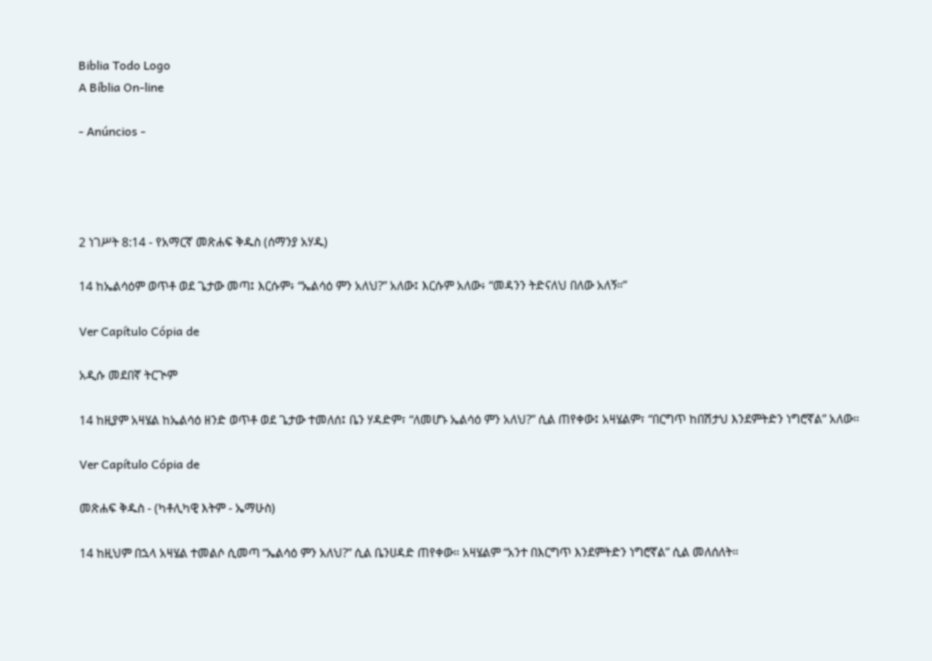Biblia Todo Logo
A Bíblia On-line

- Anúncios -




2 ነገሥት 8:14 - የአማርኛ መጽሐፍ ቅዱስ (ሰማንያ አሃዱ)

14 ከኤልሳዕም ወጥቶ ወደ ጌታው መጣ፤ እርሱም፥ “ኤልሳዕ ምን አለህ?” አለው፤ እርሱም አለው፥ “መዳንን ትድናለህ በለው አለኝ።”

Ver Capítulo Cópia de

አዲሱ መደበኛ ትርጒም

14 ከዚያም አዛሄል ከኤልሳዕ ዘንድ ወጥቶ ወደ ጌታው ተመለሰ፤ ቤን ሃዳድም፣ “ለመሆኑ ኤልሳዕ ምን አለህ?” ሲል ጠየቀው፤ አዛሄልም፣ “በርግጥ ከበሽታህ እንደምትድን ነግሮኛል” አለው።

Ver Capítulo Cópia de

መጽሐፍ ቅዱስ - (ካቶሊካዊ እትም - ኤማሁስ)

14 ከዚህም በኋላ አዛሄል ተመልሶ ሲመጣ “ኤልሳዕ ምን አለህ?” ሲል ቤንሀዳድ ጠየቀው። አዛሄልም “አንተ በእርግጥ እንደምትድን ነግሮኛል” ሲል መለሰለት።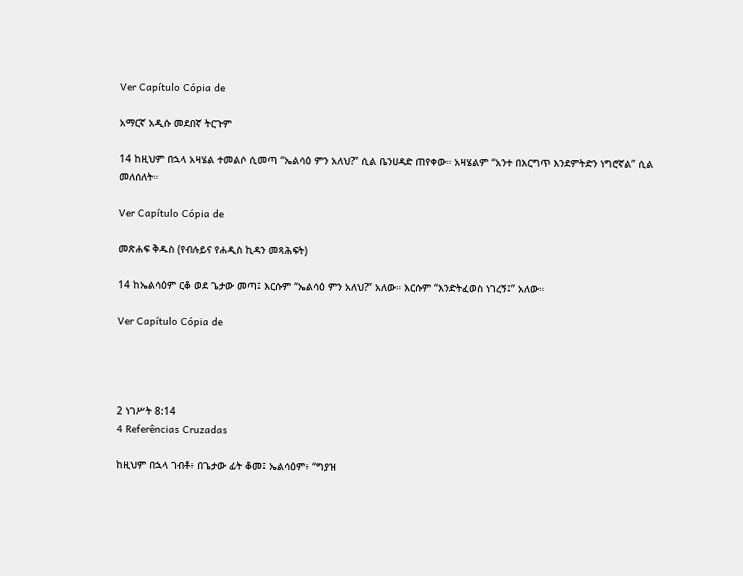Ver Capítulo Cópia de

አማርኛ አዲሱ መደበኛ ትርጉም

14 ከዚህም በኋላ አዛሄል ተመልሶ ሲመጣ “ኤልሳዕ ምን አለህ?” ሲል ቤንሀዳድ ጠየቀው። አዛሄልም “አንተ በእርግጥ እንደምትድን ነግሮኛል” ሲል መለሰለት።

Ver Capítulo Cópia de

መጽሐፍ ቅዱስ (የብሉይና የሐዲስ ኪዳን መጻሕፍት)

14 ከኤልሳዕም ርቆ ወደ ጌታው መጣ፤ እርሱም “ኤልሳዕ ምን አለህ?” አለው። እርሱም “እንድትፈወስ ነገረኝ፤” አለው።

Ver Capítulo Cópia de




2 ነገሥት 8:14
4 Referências Cruzadas

ከዚህም በኋላ ገብቶ፥ በጌታው ፊት ቆመ፤ ኤልሳዕም፥ “ግያዝ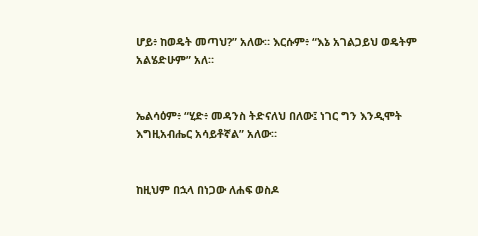ሆይ፥ ከወዴት መጣህ?” አለው። እርሱም፥ “እኔ አገልጋይህ ወዴትም አልሄድሁም” አለ።


ኤልሳዕም፥ “ሂድ፥ መዳንስ ትድናለህ በለው፤ ነገር ግን እንዲሞት እግዚአብሔር አሳይቶኛል” አለው።


ከዚህም በኋላ በነጋው ለሐፍ ወስዶ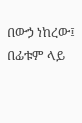በውኃ ነከረው፤ በፊቱም ላይ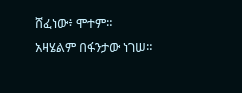ሸፈነው፥ ሞተም። አዛሄልም በፋንታው ነገሠ።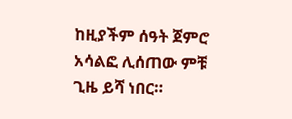ከዚያችም ሰዓት ጀምሮ አሳልፎ ሊሰጠው ምቹ ጊዜ ይሻ ነበር።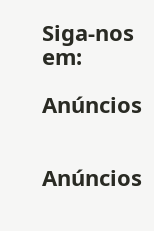Siga-nos em:

Anúncios


Anúncios